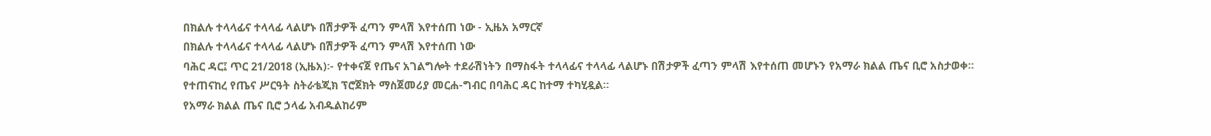በክልሉ ተላላፊና ተላላፊ ላልሆኑ በሽታዎች ፈጣን ምላሽ እየተሰጠ ነው - ኢዜአ አማርኛ
በክልሉ ተላላፊና ተላላፊ ላልሆኑ በሽታዎች ፈጣን ምላሽ እየተሰጠ ነው
ባሕር ዳር፤ ጥር 21/2018 (ኢዜአ)፡- የተቀናጀ የጤና አገልግሎት ተደራሽነትን በማስፋት ተላላፊና ተላላፊ ላልሆኑ በሽታዎች ፈጣን ምላሽ እየተሰጠ መሆኑን የአማራ ክልል ጤና ቢሮ አስታወቀ።
የተጠናከረ የጤና ሥርዓት ስትራቴጂክ ፕሮጀክት ማስጀመሪያ መርሐ-ግብር በባሕር ዳር ከተማ ተካሂዷል።
የአማራ ክልል ጤና ቢሮ ኃላፊ አብዱልከሪም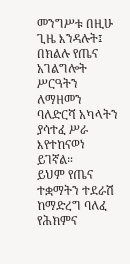መንግሥቱ በዚሁ ጊዜ እንዳሉት፤ በክልሉ የጤና አገልግሎት ሥርዓትን ለማዘመን ባለድርሻ አካላትን ያሳተፈ ሥራ እየተከናወነ ይገኛል።
ይህም የጤና ተቋማትን ተደራሽ ከማድረግ ባለፈ የሕክምና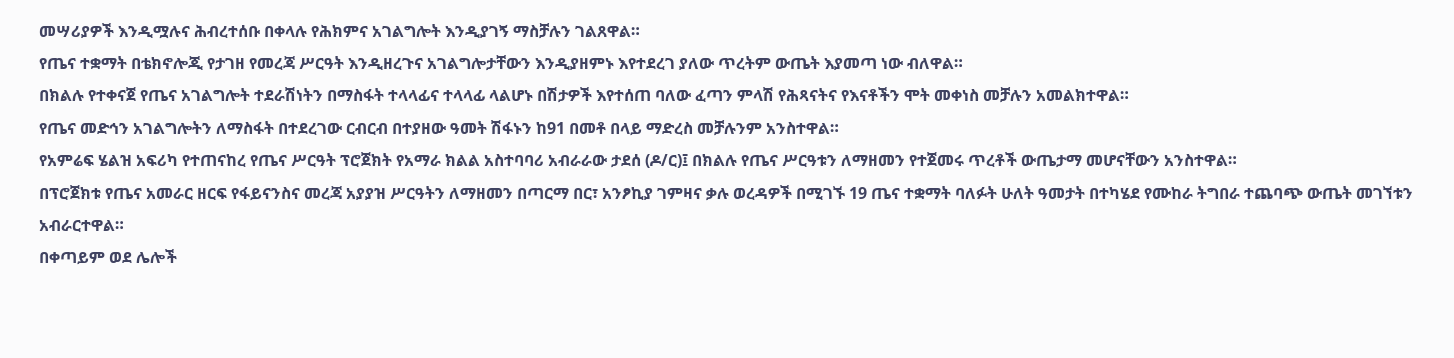መሣሪያዎች እንዲሟሉና ሕብረተሰቡ በቀላሉ የሕክምና አገልግሎት እንዲያገኝ ማስቻሉን ገልጸዋል።
የጤና ተቋማት በቴክኖሎጂ የታገዘ የመረጃ ሥርዓት እንዲዘረጉና አገልግሎታቸውን እንዲያዘምኑ እየተደረገ ያለው ጥረትም ውጤት እያመጣ ነው ብለዋል።
በክልሉ የተቀናጀ የጤና አገልግሎት ተደራሽነትን በማስፋት ተላላፊና ተላላፊ ላልሆኑ በሽታዎች እየተሰጠ ባለው ፈጣን ምላሽ የሕጻናትና የእናቶችን ሞት መቀነስ መቻሉን አመልክተዋል።
የጤና መድኅን አገልግሎትን ለማስፋት በተደረገው ርብርብ በተያዘው ዓመት ሽፋኑን ከ91 በመቶ በላይ ማድረስ መቻሉንም አንስተዋል።
የአምሬፍ ሄልዝ አፍሪካ የተጠናከረ የጤና ሥርዓት ፕሮጀክት የአማራ ክልል አስተባባሪ አብራራው ታደሰ (ዶ/ር)፤ በክልሉ የጤና ሥርዓቱን ለማዘመን የተጀመሩ ጥረቶች ውጤታማ መሆናቸውን አንስተዋል።
በፕሮጀክቱ የጤና አመራር ዘርፍ የፋይናንስና መረጃ አያያዝ ሥርዓትን ለማዘመን በጣርማ በር፣ አንፆኪያ ገምዛና ቃሉ ወረዳዎች በሚገኙ 19 ጤና ተቋማት ባለፉት ሁለት ዓመታት በተካሄደ የሙከራ ትግበራ ተጨባጭ ውጤት መገኘቱን አብራርተዋል።
በቀጣይም ወደ ሌሎች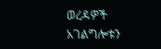ወረዳዎች አገልግሎቱን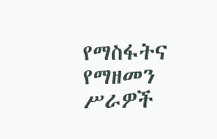የማስፋትና የማዘመን ሥራዎች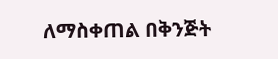ለማስቀጠል በቅንጅት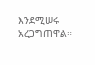እንደሚሠሩ አረጋግጠዋል።